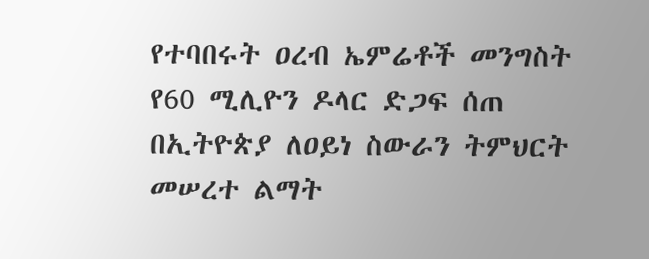የተባበሩት ዐረብ ኤምሬቶች መንግስት የ60 ሚሊዮን ዶላር ድጋፍ ሰጠ
በኢትዮጵያ ለዐይነ ስውራን ትምህርት መሠረተ ልማት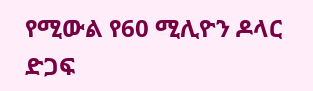የሚውል የ60 ሚሊዮን ዶላር ድጋፍ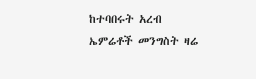ከተባበሩት አረብ ኤምሬቶች መንግስት ዛሬ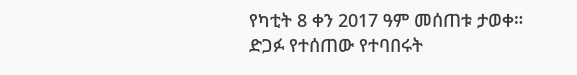የካቲት 8 ቀን 2017 ዓም መሰጠቱ ታወቀ። ድጋፉ የተሰጠው የተባበሩት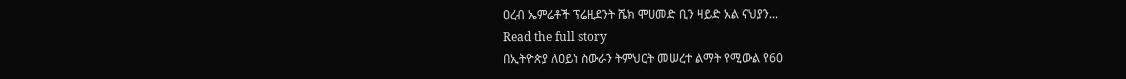ዐረብ ኤምሬቶች ፕሬዚደንት ሼክ ሞሀመድ ቢን ዛይድ አል ናህያን...
Read the full story
በኢትዮጵያ ለዐይነ ስውራን ትምህርት መሠረተ ልማት የሚውል የ60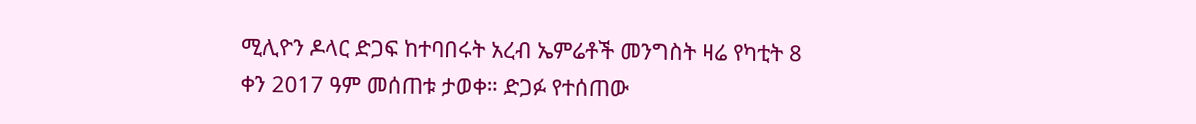ሚሊዮን ዶላር ድጋፍ ከተባበሩት አረብ ኤምሬቶች መንግስት ዛሬ የካቲት 8 ቀን 2017 ዓም መሰጠቱ ታወቀ። ድጋፉ የተሰጠው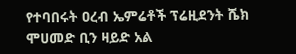የተባበሩት ዐረብ ኤምሬቶች ፕሬዚደንት ሼክ ሞሀመድ ቢን ዛይድ አል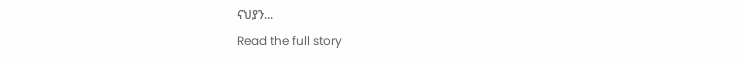ናህያን...
Read the full story